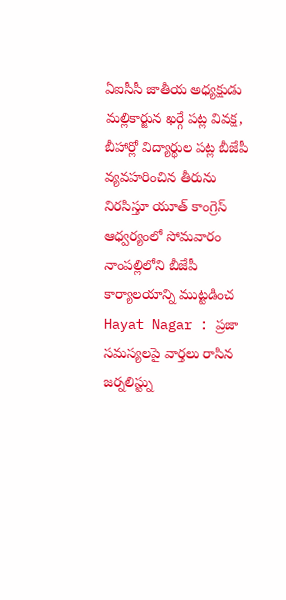ఏఐసీసీ జాతీయ అధ్యక్షుడు మల్లికార్జున ఖర్గే పట్ల వివక్ష, బీహార్లో విద్యార్థుల పట్ల బీజేపీ వ్యవహరించిన తీరును నిరసిస్తూ యూత్ కాంగ్రెస్ ఆధ్వర్యంలో సోమవారం నాంపల్లిలోని బీజేపీ కార్యాలయాన్ని ముట్టడించ
Hayat Nagar : ప్రజా సమస్యలపై వార్తలు రాసిన జర్నలిస్ట్ను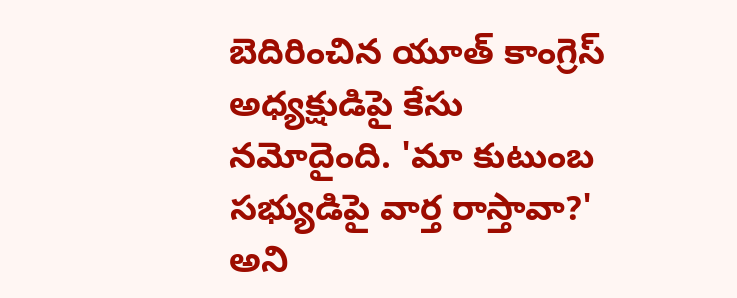బెదిరించిన యూత్ కాంగ్రెస్ అధ్యక్షుడిపై కేసు నమోదైంది. 'మా కుటుంబ సభ్యుడిపై వార్త రాస్తావా?' అని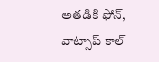అతడికి ఫోన్, వాట్సాప్ కాల్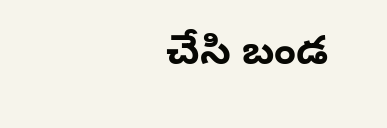చేసి బండ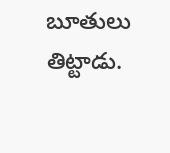బూతులు తిట్టాడు.